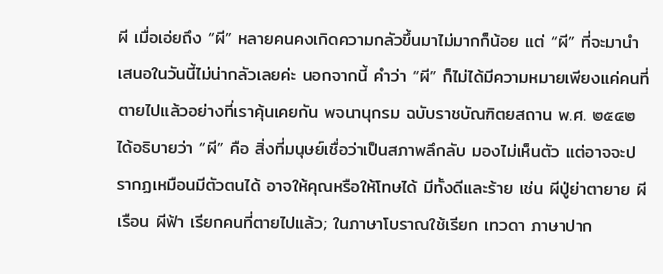ผี เมื่อเอ่ยถึง “ผี” หลายคนคงเกิดความกลัวขึ้นมาไม่มากก็น้อย แต่ “ผี” ที่จะมานำเสนอในวันนี้ไม่น่ากลัวเลยค่ะ นอกจากนี้ คำว่า “ผี” ก็ไม่ได้มีความหมายเพียงแค่คนที่ตายไปแล้วอย่างที่เราคุ้นเคยกัน พจนานุกรม ฉบับราชบัณฑิตยสถาน พ.ศ. ๒๕๔๒ ได้อธิบายว่า “ผี” คือ สิ่งที่มนุษย์เชื่อว่าเป็นสภาพลึกลับ มองไม่เห็นตัว แต่อาจจะปรากฏเหมือนมีตัวตนได้ อาจให้คุณหรือให้โทษได้ มีทั้งดีและร้าย เช่น ผีปู่ย่าตายาย ผีเรือน ผีฟ้า เรียกคนที่ตายไปแล้ว; ในภาษาโบราณใช้เรียก เทวดา ภาษาปาก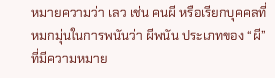หมายความว่า เลว เช่น คนผี หรือเรียกบุคคลที่หมกมุ่นในการพนันว่า ผีพนัน ประเภทของ “ผี” ที่มีความหมาย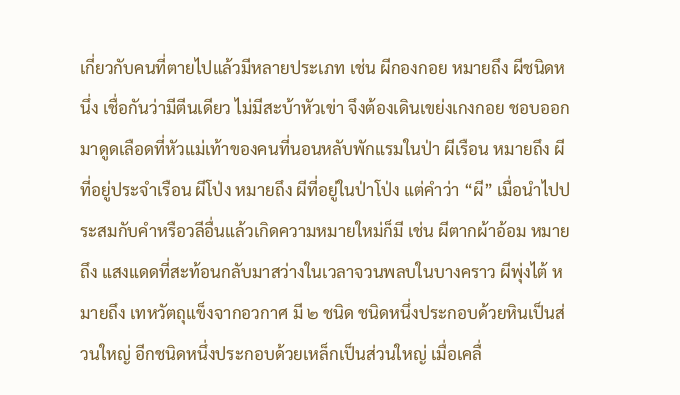เกี่ยวกับคนที่ตายไปแล้วมีหลายประเภท เช่น ผีกองกอย หมายถึง ผีชนิดหนึ่ง เชื่อกันว่ามีตีนเดียว ไม่มีสะบ้าหัวเข่า จึงต้องเดินเขย่งเกงกอย ชอบออกมาดูดเลือดที่หัวแม่เท้าของคนที่นอนหลับพักแรมในป่า ผีเรือน หมายถึง ผีที่อยู่ประจำเรือน ผีโป่ง หมายถึง ผีที่อยู่ในป่าโป่ง แต่คำว่า “ผี” เมื่อนำไปประสมกับคำหรือวลีอื่นแล้วเกิดความหมายใหม่ก็มี เช่น ผีตากผ้าอ้อม หมายถึง แสงแดดที่สะท้อนกลับมาสว่างในเวลาจวนพลบในบางคราว ผีพุ่งไต้ หมายถึง เทหวัตถุแข็งจากอวกาศ มี ๒ ชนิด ชนิดหนึ่งประกอบด้วยหินเป็นส่วนใหญ่ อีกชนิดหนึ่งประกอบด้วยเหล็กเป็นส่วนใหญ่ เมื่อเคลื่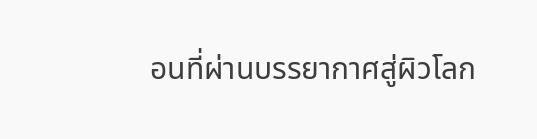อนที่ผ่านบรรยากาศสู่ผิวโลก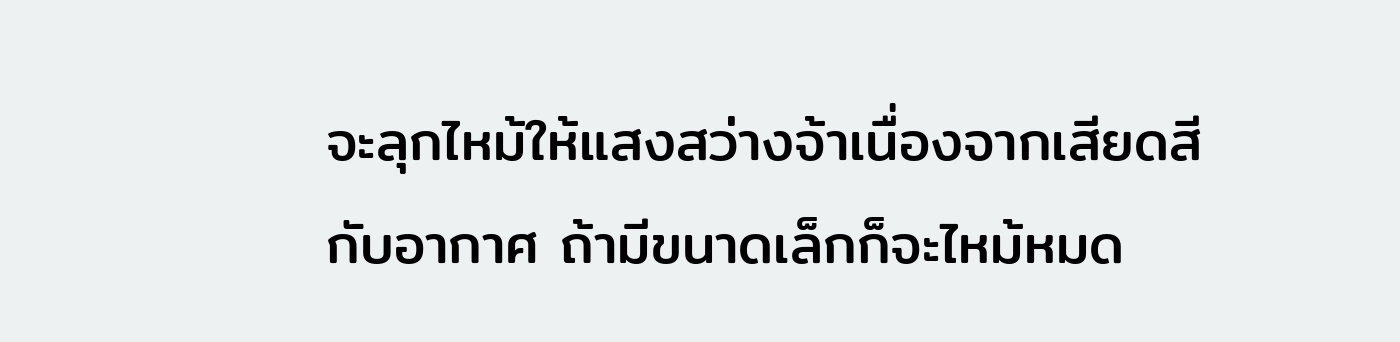จะลุกไหม้ให้แสงสว่างจ้าเนื่องจากเสียดสีกับอากาศ ถ้ามีขนาดเล็กก็จะไหม้หมด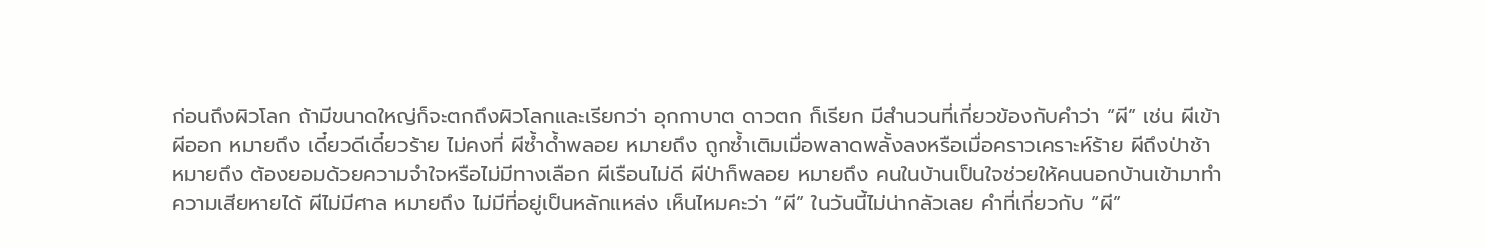ก่อนถึงผิวโลก ถ้ามีขนาดใหญ่ก็จะตกถึงผิวโลกและเรียกว่า อุกกาบาต ดาวตก ก็เรียก มีสำนวนที่เกี่ยวข้องกับคำว่า “ผี” เช่น ผีเข้าผีออก หมายถึง เดี๋ยวดีเดี๋ยวร้าย ไม่คงที่ ผีซ้ำด้ำพลอย หมายถึง ถูกซ้ำเติมเมื่อพลาดพลั้งลงหรือเมื่อคราวเคราะห์ร้าย ผีถึงป่าช้า หมายถึง ต้องยอมด้วยความจำใจหรือไม่มีทางเลือก ผีเรือนไม่ดี ผีป่าก็พลอย หมายถึง คนในบ้านเป็นใจช่วยให้คนนอกบ้านเข้ามาทำความเสียหายได้ ผีไม่มีศาล หมายถึง ไม่มีที่อยู่เป็นหลักแหล่ง เห็นไหมคะว่า “ผี” ในวันนี้ไม่น่ากลัวเลย คำที่เกี่ยวกับ “ผี”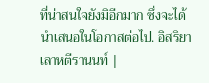ที่น่าสนใจยังมิอีกมาก ซึ่งจะได้นำเสนอในโอกาสต่อไป. อิสริยา เลาหตีรานนท์ |